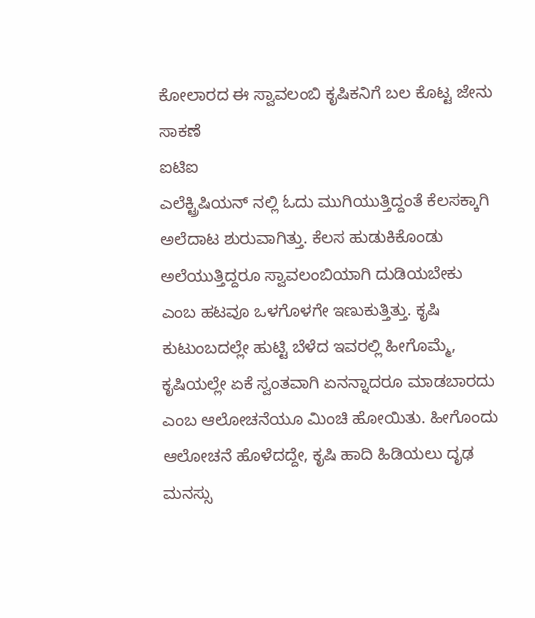ಕೋಲಾರದ ಈ ಸ್ವಾವಲಂಬಿ ಕೃಷಿಕನಿಗೆ ಬಲ ಕೊಟ್ಟ ಜೇನು ಸಾಕಣೆ
ಐಟಿಐ
ಎಲೆಕ್ಟ್ರಿಷಿಯನ್ ನಲ್ಲಿ ಓದು ಮುಗಿಯುತ್ತಿದ್ದಂತೆ ಕೆಲಸಕ್ಕಾಗಿ ಅಲೆದಾಟ ಶುರುವಾಗಿತ್ತು. ಕೆಲಸ ಹುಡುಕಿಕೊಂಡು ಅಲೆಯುತ್ತಿದ್ದರೂ ಸ್ವಾವಲಂಬಿಯಾಗಿ ದುಡಿಯಬೇಕು ಎಂಬ ಹಟವೂ ಒಳಗೊಳಗೇ ಇಣುಕುತ್ತಿತ್ತು. ಕೃಷಿ ಕುಟುಂಬದಲ್ಲೇ ಹುಟ್ಟಿ ಬೆಳೆದ ಇವರಲ್ಲಿ ಹೀಗೊಮ್ಮೆ, ಕೃಷಿಯಲ್ಲೇ ಏಕೆ ಸ್ವಂತವಾಗಿ ಏನನ್ನಾದರೂ ಮಾಡಬಾರದು ಎಂಬ ಆಲೋಚನೆಯೂ ಮಿಂಚಿ ಹೋಯಿತು. ಹೀಗೊಂದು ಆಲೋಚನೆ ಹೊಳೆದದ್ದೇ, ಕೃಷಿ ಹಾದಿ ಹಿಡಿಯಲು ದೃಢ ಮನಸ್ಸು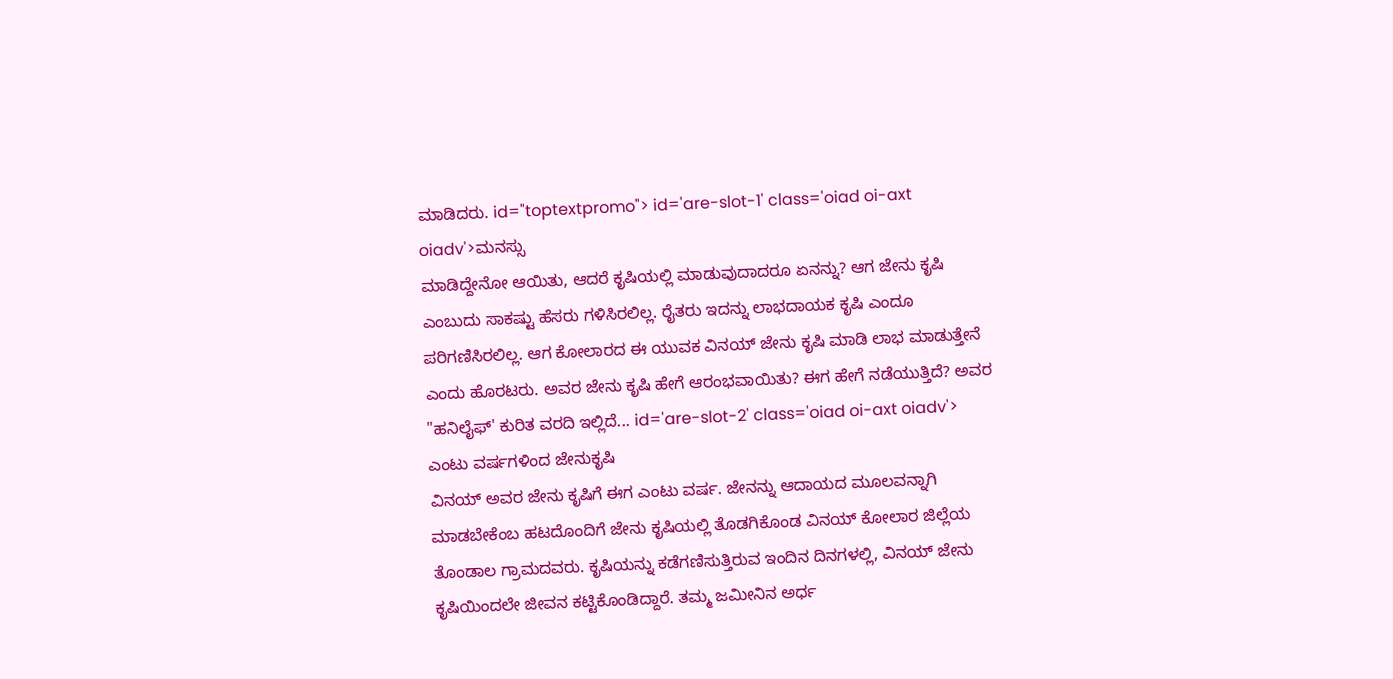ಮಾಡಿದರು. id="toptextpromo"> id='are-slot-1' class='oiad oi-axt oiadv'>ಮನಸ್ಸು
ಮಾಡಿದ್ದೇನೋ ಆಯಿತು, ಆದರೆ ಕೃಷಿಯಲ್ಲಿ ಮಾಡುವುದಾದರೂ ಏನನ್ನು? ಆಗ ಜೇನು ಕೃಷಿ ಎಂಬುದು ಸಾಕಷ್ಟು ಹೆಸರು ಗಳಿಸಿರಲಿಲ್ಲ. ರೈತರು ಇದನ್ನು ಲಾಭದಾಯಕ ಕೃಷಿ ಎಂದೂ ಪರಿಗಣಿಸಿರಲಿಲ್ಲ. ಆಗ ಕೋಲಾರದ ಈ ಯುವಕ ವಿನಯ್ ಜೇನು ಕೃಷಿ ಮಾಡಿ ಲಾಭ ಮಾಡುತ್ತೇನೆ ಎಂದು ಹೊರಟರು. ಅವರ ಜೇನು ಕೃಷಿ ಹೇಗೆ ಆರಂಭವಾಯಿತು? ಈಗ ಹೇಗೆ ನಡೆಯುತ್ತಿದೆ? ಅವರ "ಹನಿಲೈಫ್' ಕುರಿತ ವರದಿ ಇಲ್ಲಿದೆ... id='are-slot-2' class='oiad oi-axt oiadv'>
ಎಂಟು ವರ್ಷಗಳಿಂದ ಜೇನುಕೃಷಿ
ವಿನಯ್ ಅವರ ಜೇನು ಕೃಷಿಗೆ ಈಗ ಎಂಟು ವರ್ಷ. ಜೇನನ್ನು ಆದಾಯದ ಮೂಲವನ್ನಾಗಿ ಮಾಡಬೇಕೆಂಬ ಹಟದೊಂದಿಗೆ ಜೇನು ಕೃಷಿಯಲ್ಲಿ ತೊಡಗಿಕೊಂಡ ವಿನಯ್ ಕೋಲಾರ ಜಿಲ್ಲೆಯ ತೊಂಡಾಲ ಗ್ರಾಮದವರು. ಕೃಷಿಯನ್ನು ಕಡೆಗಣಿಸುತ್ತಿರುವ ಇಂದಿನ ದಿನಗಳಲ್ಲಿ, ವಿನಯ್ ಜೇನು ಕೃಷಿಯಿಂದಲೇ ಜೀವನ ಕಟ್ಟಿಕೊಂಡಿದ್ದಾರೆ. ತಮ್ಮ ಜಮೀನಿನ ಅರ್ಧ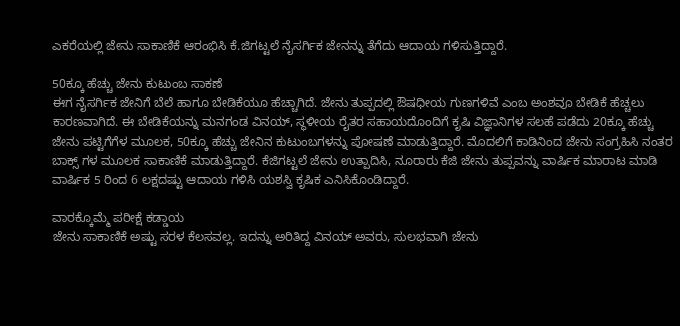ಎಕರೆಯಲ್ಲಿ ಜೇನು ಸಾಕಾಣಿಕೆ ಆರಂಭಿಸಿ ಕೆ.ಜಿಗಟ್ಟಲೆ ನೈಸರ್ಗಿಕ ಜೇನನ್ನು ತೆಗೆದು ಆದಾಯ ಗಳಿಸುತ್ತಿದ್ದಾರೆ.

50ಕ್ಕೂ ಹೆಚ್ಚು ಜೇನು ಕುಟುಂಬ ಸಾಕಣೆ
ಈಗ ನೈಸರ್ಗಿಕ ಜೇನಿಗೆ ಬೆಲೆ ಹಾಗೂ ಬೇಡಿಕೆಯೂ ಹೆಚ್ಚಾಗಿದೆ. ಜೇನು ತುಪ್ಪದಲ್ಲಿ ಔಷಧೀಯ ಗುಣಗಳಿವೆ ಎಂಬ ಅಂಶವೂ ಬೇಡಿಕೆ ಹೆಚ್ಚಲು ಕಾರಣವಾಗಿದೆ. ಈ ಬೇಡಿಕೆಯನ್ನು ಮನಗಂಡ ವಿನಯ್, ಸ್ಥಳೀಯ ರೈತರ ಸಹಾಯದೊಂದಿಗೆ ಕೃಷಿ ವಿಜ್ಞಾನಿಗಳ ಸಲಹೆ ಪಡೆದು 20ಕ್ಕೂ ಹೆಚ್ಚು ಜೇನು ಪಟ್ಟಿಗೆಗೆಳ ಮೂಲಕ, 50ಕ್ಕೂ ಹೆಚ್ಚು ಜೇನಿನ ಕುಟುಂಬಗಳನ್ನು ಪೋಷಣೆ ಮಾಡುತ್ತಿದ್ದಾರೆ. ಮೊದಲಿಗೆ ಕಾಡಿನಿಂದ ಜೇನು ಸಂಗ್ರಹಿಸಿ ನಂತರ ಬಾಕ್ಸ್ ಗಳ ಮೂಲಕ ಸಾಕಾಣಿಕೆ ಮಾಡುತ್ತಿದ್ದಾರೆ. ಕೆಜಿಗಟ್ಟಲೆ ಜೇನು ಉತ್ಪಾದಿಸಿ, ನೂರಾರು ಕೆಜಿ ಜೇನು ತುಪ್ಪವನ್ನು ವಾರ್ಷಿಕ ಮಾರಾಟ ಮಾಡಿ ವಾರ್ಷಿಕ 5 ರಿಂದ 6 ಲಕ್ಷದಷ್ಟು ಆದಾಯ ಗಳಿಸಿ ಯಶಸ್ವಿ ಕೃಷಿಕ ಎನಿಸಿಕೊಂಡಿದ್ದಾರೆ.

ವಾರಕ್ಕೊಮ್ಮೆ ಪರೀಕ್ಷೆ ಕಡ್ಡಾಯ
ಜೇನು ಸಾಕಾಣಿಕೆ ಅಷ್ಟು ಸರಳ ಕೆಲಸವಲ್ಲ. ಇದನ್ನು ಅರಿತಿದ್ದ ವಿನಯ್ ಅವರು, ಸುಲಭವಾಗಿ ಜೇನು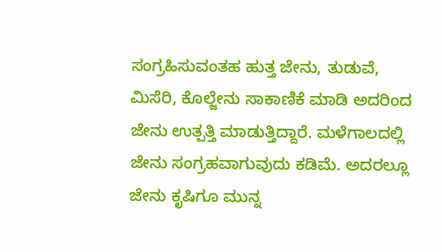ಸಂಗ್ರಹಿಸುವಂತಹ ಹುತ್ತ ಜೇನು, ತುಡುವೆ, ಮಿಸೆರಿ, ಕೊಲ್ಜೇನು ಸಾಕಾಣಿಕೆ ಮಾಡಿ ಅದರಿಂದ ಜೇನು ಉತ್ಪತ್ತಿ ಮಾಡುತ್ತಿದ್ದಾರೆ. ಮಳೆಗಾಲದಲ್ಲಿ ಜೇನು ಸಂಗ್ರಹವಾಗುವುದು ಕಡಿಮೆ. ಅದರಲ್ಲೂ ಜೇನು ಕೃಷಿಗೂ ಮುನ್ನ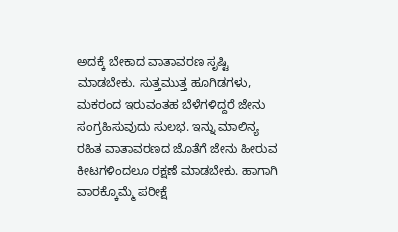ಅದಕ್ಕೆ ಬೇಕಾದ ವಾತಾವರಣ ಸೃಷ್ಟಿ ಮಾಡಬೇಕು. ಸುತ್ತಮುತ್ತ ಹೂಗಿಡಗಳು, ಮಕರಂದ ಇರುವಂತಹ ಬೆಳೆಗಳಿದ್ದರೆ ಜೇನು ಸಂಗ್ರಹಿಸುವುದು ಸುಲಭ. ಇನ್ನು ಮಾಲಿನ್ಯ ರಹಿತ ವಾತಾವರಣದ ಜೊತೆಗೆ ಜೇನು ಹೀರುವ ಕೀಟಗಳಿಂದಲೂ ರಕ್ಷಣೆ ಮಾಡಬೇಕು. ಹಾಗಾಗಿ ವಾರಕ್ಕೊಮ್ಮೆ ಪರೀಕ್ಷೆ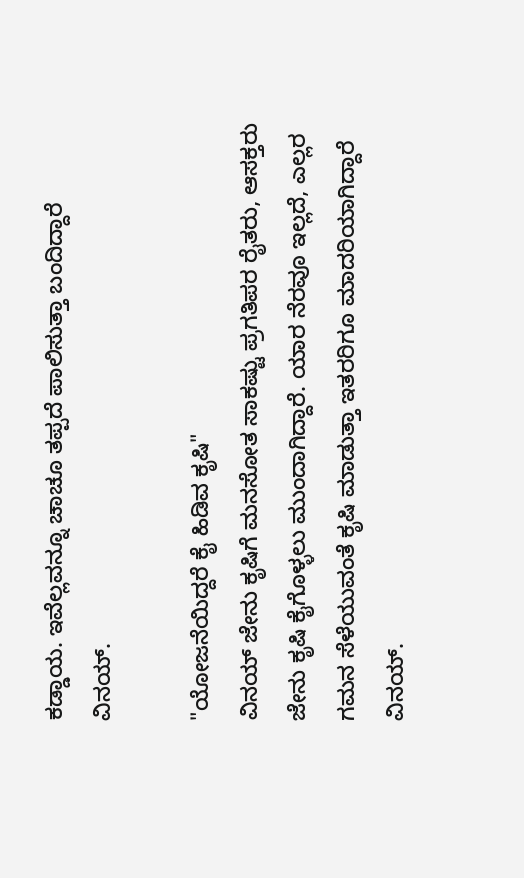ಕಡ್ಡಾಯ. ಇವೆಲ್ಲವನ್ನೂ ಚಾಚೂ ತಪ್ಪದೆ ಪಾಲಿಸುತ್ತಾ ಬಂದಿದ್ದಾರೆ ವಿನಯ್.

"ಯೋಜನೆಯಿದ್ದರೆ ಕೈ ಹಿಡಿವ ಕೃಷಿ"
ವಿನಯ್ ಜೇನು ಕೃಷಿಗೆ ಮನಸೋತ ಸಾಕಷ್ಟು ಪ್ರಗತಿಪರ ರೈತರು, ಆಸಕ್ತರು ಜೇನು ಕೃಷಿ ಕೈಗೊಳ್ಳಲು ಮುಂದಾಗಿದ್ದಾರೆ. ಯಾರ ನೆರವೂ ಇಲ್ಲದೆ, ಎಲ್ಲರ ಗಮನ ಸೆಳೆಯುವಂತೆ ಕೃಷಿ ಮಾಡುತ್ತಾ ಇತರರಿಗೂ ಮಾದರಿಯಾಗಿದ್ದಾರೆ ವಿನಯ್.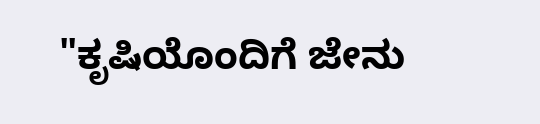"ಕೃಷಿಯೊಂದಿಗೆ ಜೇನು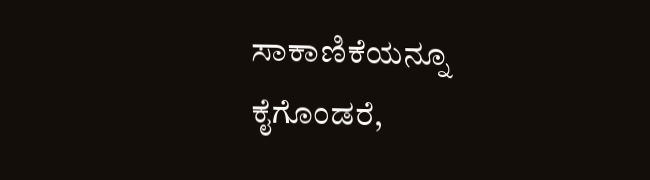ಸಾಕಾಣಿಕೆಯನ್ನೂ ಕೈಗೊಂಡರೆ,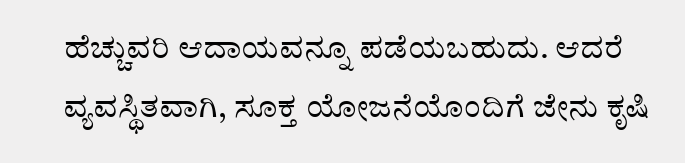ಹೆಚ್ಚುವರಿ ಆದಾಯವನ್ನೂ ಪಡೆಯಬಹುದು. ಆದರೆ ವ್ಯವಸ್ಥಿತವಾಗಿ, ಸೂಕ್ತ ಯೋಜನೆಯೊಂದಿಗೆ ಜೇನು ಕೃಷಿ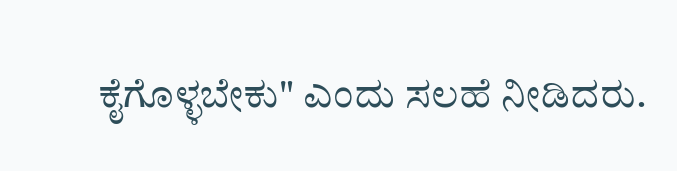ಕೈಗೊಳ್ಳಬೇಕು" ಎಂದು ಸಲಹೆ ನೀಡಿದರು.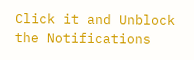Click it and Unblock the Notifications